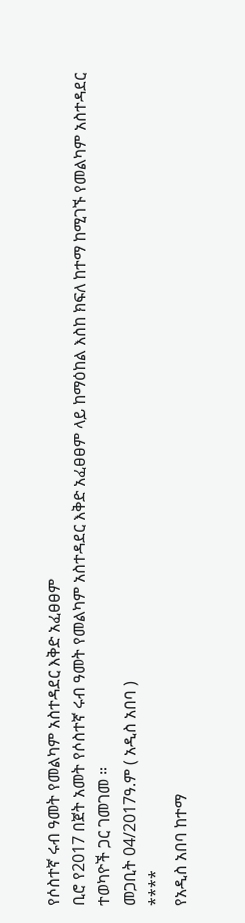የሶስተኛ ሩብ ዓመት የመልካም አስተዳደር እቅድ አፈፀፀም
ቢሮ የ2017 በጀት አመት የሶስተኛ ሩብ ዓመት የመልካም አስተዳደር እቅድ አፈፀፀም ላይ ከማዕከል እስከ ክፍለ ከተማ ከሚገኙ የመልካም አስተዳደር ተወካዮች ጋር ገመገመ ።
መጋቢት 04/2017ዓ.ም ( አዲስ አበባ )
****
የአዲስ አበባ ከተማ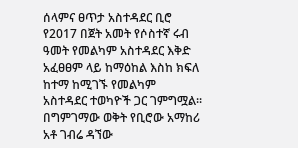ሰላምና ፀጥታ አስተዳደር ቢሮ የ2017 በጀት አመት የሶስተኛ ሩብ ዓመት የመልካም አስተዳደር እቅድ አፈፀፀም ላይ ከማዕከል እስከ ክፍለ ከተማ ከሚገኙ የመልካም አስተዳደር ተወካዮች ጋር ገምግሟል፡፡
በግምገማው ወቅት የቢሮው አማከሪ አቶ ገብሬ ዳኘው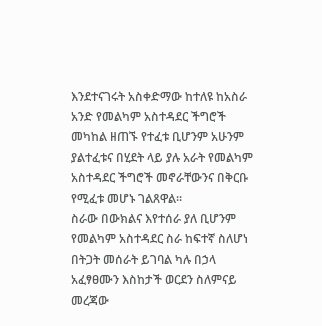እንደተናገሩት አስቀድማው ከተለዩ ከአስራ አንድ የመልካም አስተዳደር ችግሮች መካከል ዘጠኙ የተፈቱ ቢሆንም አሁንም ያልተፈቱና በሂደት ላይ ያሉ አራት የመልካም አስተዳደር ችግሮች መኖራቸውንና በቅርቡ የሚፈቱ መሆኑ ገልጸዋል።
ስራው በውክልና እየተሰራ ያለ ቢሆንም የመልካም አስተዳደር ስራ ከፍተኛ ስለሆነ በትጋት መሰራት ይገባል ካሉ በኃላ አፈፃፀሙን እስከታች ወርደን ስለምናይ መረጃው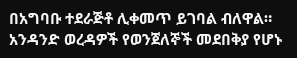በአግባቡ ተደራጅቶ ሊቀመጥ ይገባል ብለዋል።
አንዳንድ ወረዳዎች የወንጀለኞች መደበቅያ የሆኑ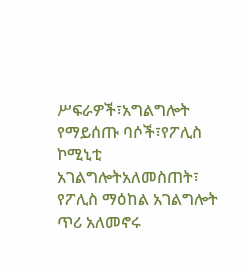ሥፍራዎች፣አግልግሎት የማይሰጡ ባሶች፣የፖሊስ ኮሚኒቲ አገልግሎትአለመስጠት፣
የፖሊስ ማዕከል አገልግሎት ጥሪ አለመኖሩ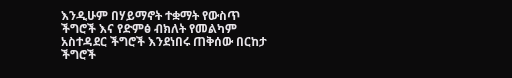እንዲሁም በሃይማኖት ተቋማት የውስጥ ችግሮች እና የድምፅ ብክለት የመልካም አስተዳደር ችግሮች እንደነበሩ ጠቅሰው በርከታ ችግሮች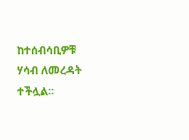ከተሰብሳቢዎቹ ሃሳብ ለመረዳት ተችሏል፡፡